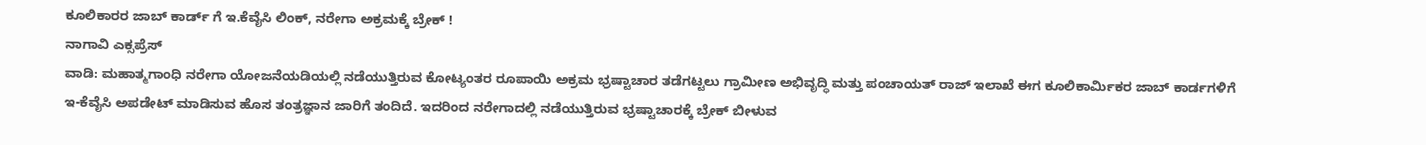ಕೂಲಿಕಾರರ ಜಾಬ್ ಕಾರ್ಡ್ ಗೆ ಇ.ಕೆವೈಸಿ ಲಿಂಕ್, ನರೇಗಾ ಅಕ್ರಮಕ್ಕೆ ಬ್ರೇಕ್ !
ನಾಗಾವಿ ಎಕ್ಸಪ್ರೆಸ್
ವಾಡಿ: ಮಹಾತ್ಮಗಾಂಧಿ ನರೇಗಾ ಯೋಜನೆಯಡಿಯಲ್ಲಿ ನಡೆಯುತ್ತಿರುವ ಕೋಟ್ಯಂತರ ರೂಪಾಯಿ ಅಕ್ರಮ ಭ್ರಷ್ಟಾಚಾರ ತಡೆಗಟ್ಟಲು ಗ್ರಾಮೀಣ ಅಭಿವೃದ್ಧಿ ಮತ್ತು ಪಂಚಾಯತ್ ರಾಜ್ ಇಲಾಖೆ ಈಗ ಕೂಲಿಕಾರ್ಮಿಕರ ಜಾಬ್ ಕಾರ್ಡಗಳಿಗೆ ಇ-ಕೆವೈಸಿ ಅಪಡೇಟ್ ಮಾಡಿಸುವ ಹೊಸ ತಂತ್ರಜ್ಞಾನ ಜಾರಿಗೆ ತಂದಿದೆ. ಇದರಿಂದ ನರೇಗಾದಲ್ಲಿ ನಡೆಯುತ್ತಿರುವ ಭ್ರಷ್ಟಾಚಾರಕ್ಕೆ ಬ್ರೇಕ್ ಬೀಳುವ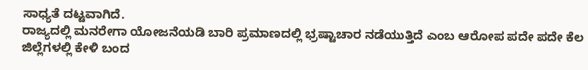ಸಾಧ್ಯತೆ ದಟ್ಟವಾಗಿದೆ.
ರಾಜ್ಯದಲ್ಲಿ ಮನರೇಗಾ ಯೋಜನೆಯಡಿ ಬಾರಿ ಪ್ರಮಾಣದಲ್ಲಿ ಭ್ರಷ್ಟಾಚಾರ ನಡೆಯುತ್ತಿದೆ ಎಂಬ ಆರೋಪ ಪದೇ ಪದೇ ಕೆಲ ಜಿಲ್ಲೆಗಳಲ್ಲಿ ಕೇಳಿ ಬಂದ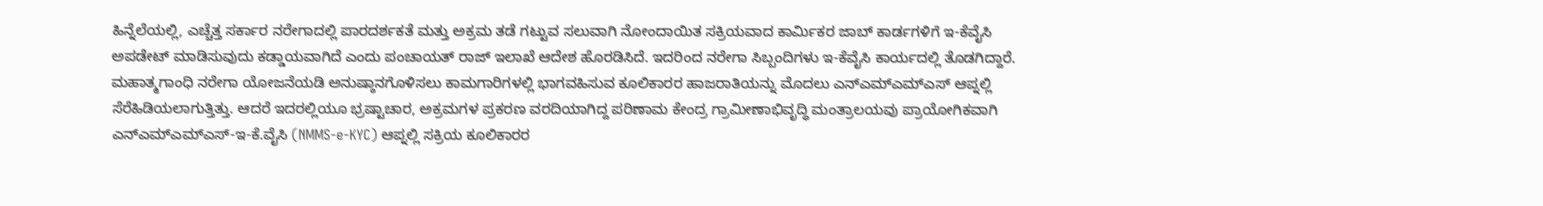ಹಿನ್ನೆಲೆಯಲ್ಲಿ, ಎಚ್ಚೆತ್ತ ಸರ್ಕಾರ ನರೇಗಾದಲ್ಲಿ ಪಾರದರ್ಶಕತೆ ಮತ್ತು ಅಕ್ರಮ ತಡೆ ಗಟ್ಟುವ ಸಲುವಾಗಿ ನೋಂದಾಯಿತ ಸಕ್ರಿಯವಾದ ಕಾರ್ಮಿಕರ ಜಾಬ್ ಕಾರ್ಡಗಳಿಗೆ ಇ-ಕೆವೈಸಿ ಅಪಡೇಟ್ ಮಾಡಿಸುವುದು ಕಡ್ಡಾಯವಾಗಿದೆ ಎಂದು ಪಂಚಾಯತ್ ರಾಜ್ ಇಲಾಖೆ ಆದೇಶ ಹೊರಡಿಸಿದೆ. ಇದರಿಂದ ನರೇಗಾ ಸಿಬ್ಬಂದಿಗಳು ಇ-ಕೆವೈಸಿ ಕಾರ್ಯದಲ್ಲಿ ತೊಡಗಿದ್ದಾರೆ.
ಮಹಾತ್ಮಗಾಂಧಿ ನರೇಗಾ ಯೋಜನೆಯಡಿ ಅನುಷ್ಠಾನಗೊಳಿಸಲು ಕಾಮಗಾರಿಗಳಲ್ಲಿ ಭಾಗವಹಿಸುವ ಕೂಲಿಕಾರರ ಹಾಜರಾತಿಯನ್ನು ಮೊದಲು ಎನ್ಎಮ್ಎಮ್ಎಸ್ ಆಪ್ನಲ್ಲಿ ಸೆರೆಹಿಡಿಯಲಾಗುತ್ತಿತ್ತು. ಆದರೆ ಇದರಲ್ಲಿಯೂ ಭ್ರಷ್ಟಾಚಾರ, ಅಕ್ರಮಗಳ ಪ್ರಕರಣ ವರದಿಯಾಗಿದ್ದ ಪರಿಣಾಮ ಕೇಂದ್ರ ಗ್ರಾಮೀಣಾಭಿವೃದ್ಧಿ ಮಂತ್ರಾಲಯವು ಪ್ರಾಯೋಗಿಕವಾಗಿ ಎನ್ಎಮ್ಎಮ್ಎಸ್-ಇ-ಕೆ.ವೈಸಿ (NMMS-e-KYC) ಆಪ್ನಲ್ಲಿ ಸಕ್ರಿಯ ಕೂಲಿಕಾರರ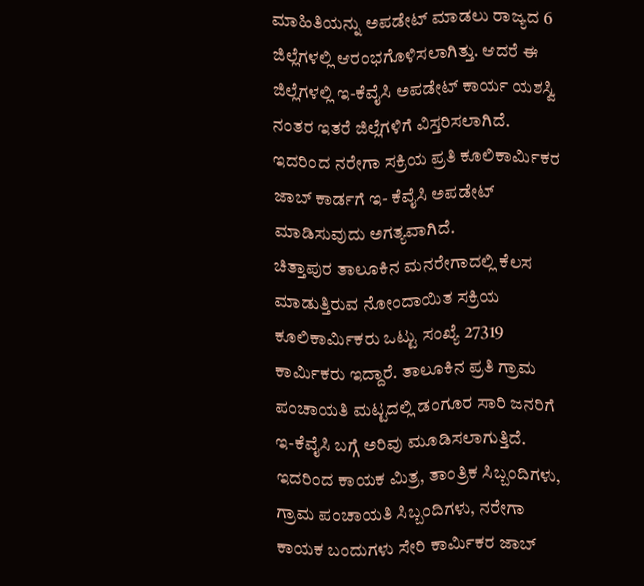ಮಾಹಿತಿಯನ್ನು ಅಪಡೇಟ್ ಮಾಡಲು ರಾಜ್ಯದ 6 ಜಿಲ್ಲೆಗಳಲ್ಲಿ ಆರಂಭಗೊಳಿಸಲಾಗಿತ್ತು. ಆದರೆ ಈ ಜಿಲ್ಲೆಗಳಲ್ಲಿ ಇ-ಕೆವೈಸಿ ಅಪಡೇಟ್ ಕಾರ್ಯ ಯಶಸ್ವಿ ನಂತರ ಇತರೆ ಜಿಲ್ಲೆಗಳಿಗೆ ವಿಸ್ತರಿಸಲಾಗಿದೆ. ಇದರಿಂದ ನರೇಗಾ ಸಕ್ರಿಯ ಪ್ರತಿ ಕೂಲಿಕಾರ್ಮಿಕರ ಜಾಬ್ ಕಾರ್ಡಗೆ ಇ- ಕೆವೈಸಿ ಅಪಡೇಟ್ ಮಾಡಿಸುವುದು ಅಗತ್ಯವಾಗಿದೆ.
ಚಿತ್ತಾಪುರ ತಾಲೂಕಿನ ಮನರೇಗಾದಲ್ಲಿ ಕೆಲಸ ಮಾಡುತ್ತಿರುವ ನೋಂದಾಯಿತ ಸಕ್ರಿಯ ಕೂಲಿಕಾರ್ಮಿಕರು ಒಟ್ಟು ಸಂಖ್ಯೆ 27319 ಕಾರ್ಮಿಕರು ಇದ್ದಾರೆ. ತಾಲೂಕಿನ ಪ್ರತಿ ಗ್ರಾಮ ಪಂಚಾಯತಿ ಮಟ್ಟದಲ್ಲಿ ಡಂಗೂರ ಸಾರಿ ಜನರಿಗೆ ಇ-ಕೆವೈಸಿ ಬಗ್ಗೆ ಅರಿವು ಮೂಡಿಸಲಾಗುತ್ತಿದೆ. ಇದರಿಂದ ಕಾಯಕ ಮಿತ್ರ, ತಾಂತ್ರಿಕ ಸಿಬ್ಬಂದಿಗಳು, ಗ್ರಾಮ ಪಂಚಾಯತಿ ಸಿಬ್ಬಂದಿಗಳು, ನರೇಗಾ ಕಾಯಕ ಬಂದುಗಳು ಸೇರಿ ಕಾರ್ಮಿಕರ ಜಾಬ್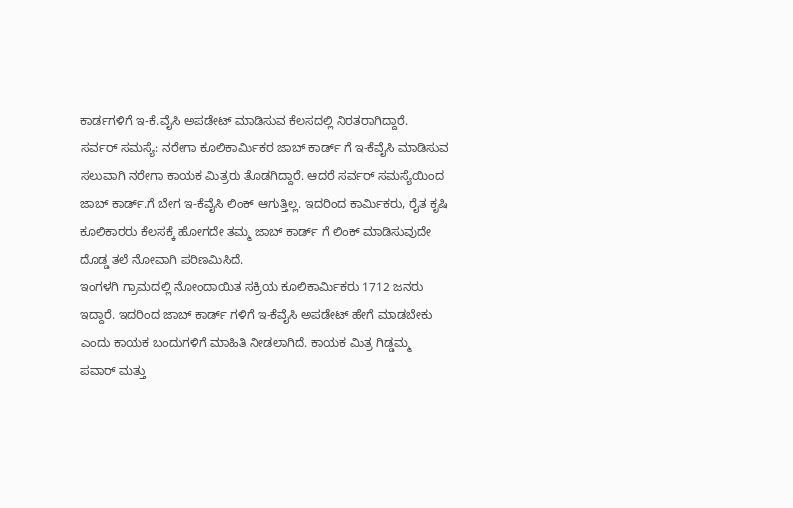ಕಾರ್ಡಗಳಿಗೆ ಇ-ಕೆ.ವೈಸಿ ಅಪಡೇಟ್ ಮಾಡಿಸುವ ಕೆಲಸದಲ್ಲಿ ನಿರತರಾಗಿದ್ದಾರೆ.
ಸರ್ವರ್ ಸಮಸ್ಯೆ: ನರೇಗಾ ಕೂಲಿಕಾರ್ಮಿಕರ ಜಾಬ್ ಕಾರ್ಡ್ ಗೆ ಇ-ಕೆವೈಸಿ ಮಾಡಿಸುವ ಸಲುವಾಗಿ ನರೇಗಾ ಕಾಯಕ ಮಿತ್ರರು ತೊಡಗಿದ್ದಾರೆ. ಆದರೆ ಸರ್ವರ್ ಸಮಸ್ಯೆಯಿಂದ ಜಾಬ್ ಕಾರ್ಡ್.ಗೆ ಬೇಗ ಇ-ಕೆವೈಸಿ ಲಿಂಕ್ ಆಗುತ್ತಿಲ್ಲ. ಇದರಿಂದ ಕಾರ್ಮಿಕರು, ರೈತ ಕೃಷಿ ಕೂಲಿಕಾರರು ಕೆಲಸಕ್ಕೆ ಹೋಗದೇ ತಮ್ಮ ಜಾಬ್ ಕಾರ್ಡ್ ಗೆ ಲಿಂಕ್ ಮಾಡಿಸುವುದೇ ದೊಡ್ಡ ತಲೆ ನೋವಾಗಿ ಪರಿಣಮಿಸಿದೆ.
ಇಂಗಳಗಿ ಗ್ರಾಮದಲ್ಲಿ ನೋಂದಾಯಿತ ಸಕ್ರಿಯ ಕೂಲಿಕಾರ್ಮಿಕರು 1712 ಜನರು ಇದ್ದಾರೆ. ಇದರಿಂದ ಜಾಬ್ ಕಾರ್ಡ್ ಗಳಿಗೆ ಇ-ಕೆವೈಸಿ ಅಪಡೇಟ್ ಹೇಗೆ ಮಾಡಬೇಕು ಎಂದು ಕಾಯಕ ಬಂದುಗಳಿಗೆ ಮಾಹಿತಿ ನೀಡಲಾಗಿದೆ. ಕಾಯಕ ಮಿತ್ರ ಗಿಡ್ಡಮ್ಮ ಪವಾರ್ ಮತ್ತು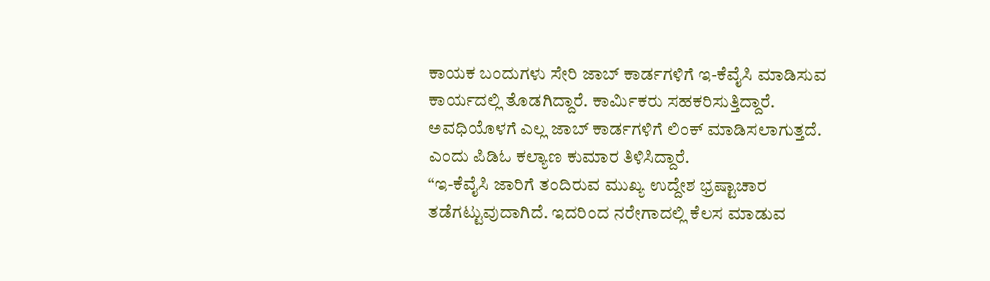ಕಾಯಕ ಬಂದುಗಳು ಸೇರಿ ಜಾಬ್ ಕಾರ್ಡಗಳಿಗೆ ಇ-ಕೆವೈಸಿ ಮಾಡಿಸುವ ಕಾರ್ಯದಲ್ಲಿ ತೊಡಗಿದ್ದಾರೆ. ಕಾರ್ಮಿಕರು ಸಹಕರಿಸುತ್ತಿದ್ದಾರೆ. ಅವಧಿಯೊಳಗೆ ಎಲ್ಲ ಜಾಬ್ ಕಾರ್ಡಗಳಿಗೆ ಲಿಂಕ್ ಮಾಡಿಸಲಾಗುತ್ತದೆ. ಎಂದು ಪಿಡಿಓ ಕಲ್ಯಾಣ ಕುಮಾರ ತಿಳಿಸಿದ್ದಾರೆ.
“ಇ-ಕೆವೈಸಿ ಜಾರಿಗೆ ತಂದಿರುವ ಮುಖ್ಯ ಉದ್ದೇಶ ಭ್ರಷ್ಟಾಚಾರ ತಡೆಗಟ್ಟುವುದಾಗಿದೆ. ಇದರಿಂದ ನರೇಗಾದಲ್ಲಿ ಕೆಲಸ ಮಾಡುವ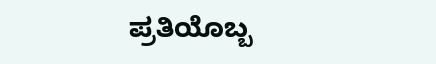ಪ್ರತಿಯೊಬ್ಬ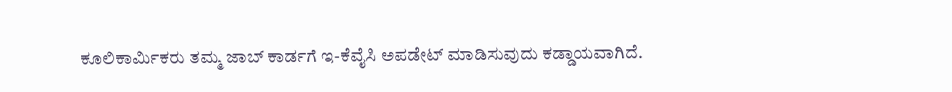ಕೂಲಿಕಾರ್ಮಿಕರು ತಮ್ಮ ಜಾಬ್ ಕಾರ್ಡಗೆ ಇ-ಕೆವೈಸಿ ಅಪಡೇಟ್ ಮಾಡಿಸುವುದು ಕಡ್ಡಾಯವಾಗಿದೆ.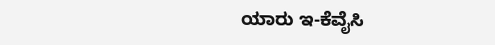ಯಾರು ಇ-ಕೆವೈಸಿ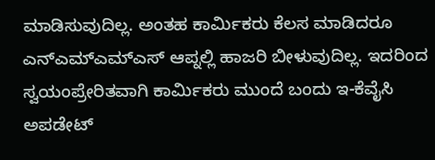ಮಾಡಿಸುವುದಿಲ್ಲ. ಅಂತಹ ಕಾರ್ಮಿಕರು ಕೆಲಸ ಮಾಡಿದರೂ ಎನ್ಎಮ್ಎಮ್ಎಸ್ ಆಪ್ನಲ್ಲಿ ಹಾಜರಿ ಬೀಳುವುದಿಲ್ಲ. ಇದರಿಂದ ಸ್ವಯಂಪ್ರೇರಿತವಾಗಿ ಕಾರ್ಮಿಕರು ಮುಂದೆ ಬಂದು ಇ-ಕೆವೈಸಿ ಅಪಡೇಟ್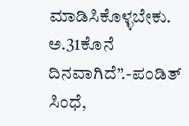ಮಾಡಿಸಿಕೊಳ್ಳಬೇಕು. ಅ.31ಕೊನೆ ದಿನವಾಗಿದೆ”.-ಪಂಡಿತ್ ಸಿಂಧೆ,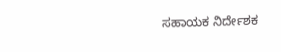ಸಹಾಯಕ ನಿರ್ದೇಶಕ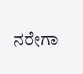ನರೇಗಾ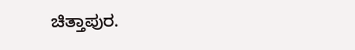ಚಿತ್ತಾಪುರ.